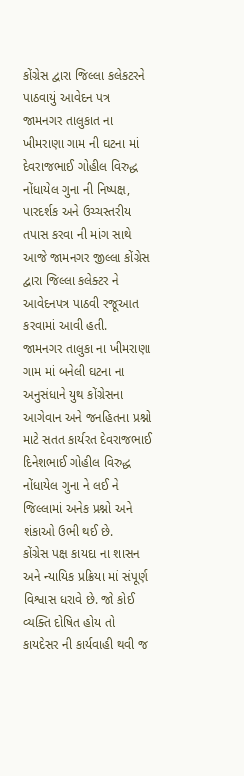કોંગ્રેસ દ્વારા જિલ્લા કલેકટરને પાઠવાયું આવેદન પત્ર
જામનગર તાલુકાત ના ખીમરાણા ગામ ની ઘટના માં દેવરાજભાઈ ગોહીલ વિરુદ્ધ નોંધાયેલ ગુના ની નિષ્પક્ષ, પારદર્શક અને ઉચ્ચસ્તરીય તપાસ કરવા ની માંગ સાથે આજે જામનગર જીલ્લા કોંગ્રેસ દ્વારા જિલ્લા કલેક્ટર ને આવેદનપત્ર પાઠવી રજૂઆત કરવામાં આવી હતી.
જામનગર તાલુકા ના ખીમરાણા ગામ માં બનેલી ઘટના ના અનુસંધાને યુથ કોંગ્રેસના આગેવાન અને જનહિતના પ્રશ્નો માટે સતત કાર્યરત દેવરાજભાઈ દિનેશભાઈ ગોહીલ વિરુદ્ધ નોંધાયેલ ગુના ને લઈ ને જિલ્લામાં અનેક પ્રશ્નો અને શંકાઓ ઉભી થઈ છે.
કોંગ્રેસ પક્ષ કાયદા ના શાસન અને ન્યાયિક પ્રક્રિયા માં સંપૂર્ણ વિશ્વાસ ધરાવે છે. જો કોઈ વ્યક્તિ દોષિત હોય તો કાયદેસર ની કાર્યવાહી થવી જ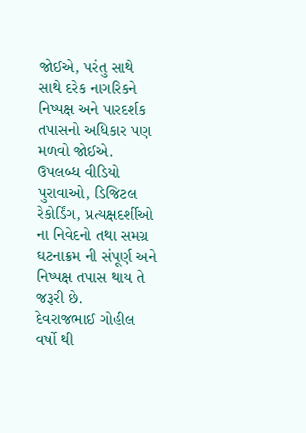જોઈએ, પરંતુ સાથે સાથે દરેક નાગરિકને નિષ્પક્ષ અને પારદર્શક તપાસનો અધિકાર પણ મળવો જોઈએ. ઉપલબ્ધ વીડિયો પુરાવાઓ, ડિજિટલ રેકોર્ડિંગ, પ્રત્યક્ષદર્શીઓ ના નિવેદનો તથા સમગ્ર ઘટનાક્રમ ની સંપૂર્ણ અને નિષ્પક્ષ તપાસ થાય તે જરૂરી છે.
દેવરાજભાઈ ગોહીલ વર્ષો થી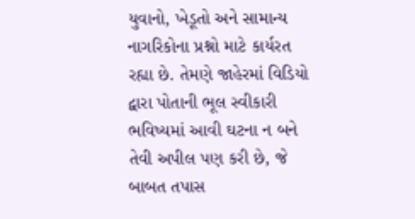યુવાનો, ખેડૂતો અને સામાન્ય નાગરિકોના પ્રશ્નો માટે કાર્યરત રહ્યા છે. તેમણે જાહેરમાં વિડિયો દ્વારા પોતાની ભૂલ સ્વીકારી ભવિષ્યમાં આવી ઘટના ન બને તેવી અપીલ પણ કરી છે, જે બાબત તપાસ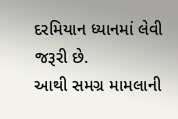દરમિયાન ધ્યાનમાં લેવી જરૂરી છે.
આથી સમગ્ર મામલાની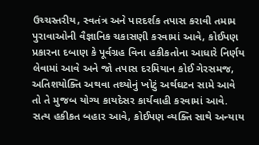ઉચ્ચસ્તરીય, સ્વતંત્ર અને પારદર્શક તપાસ કરાવી તમામ પુરાવાઓની વૈજ્ઞાનિક ચકાસણી કરવામાં આવે, કોઈપણ પ્રકારના દબાણ કે પૂર્વગ્રહ વિના હકીકતોના આધારે નિર્ણય લેવામાં આવે અને જો તપાસ દરમિયાન કોઈ ગેરસમજ, અતિશયોક્તિ અથવા તથ્યોનું ખોટું અર્થઘટન સામે આવે તો તે મુજબ યોગ્ય કાયદેસર કાર્યવાહી કરવામાં આવે. સત્ય હકીકત બહાર આવે, કોઈપણ વ્યક્તિ સાથે અન્યાય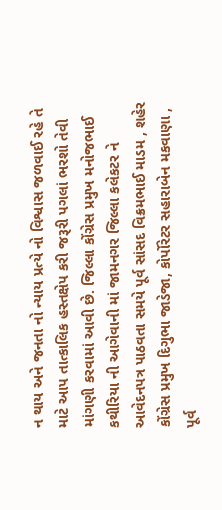ન થાય અને જનતા નો ન્યાય પ્રત્યે નો વિશ્વાસ જળવાઈ રહે તે માટે આપ તાત્કાલિક હસ્તક્ષેપ કરી જરૂરી પગલાં ભરશો તેવી માંગણી કરવામાં આવી છે. જિલ્લા કોંગ્રેસ પ્રમુખ મનોજભાઈ કથીરિયા ની આગેવાની માં જામનગર જિલ્લા કલેકટર ને આવેદનપત્ર પાઠવતા સમયે પૂર્વ સાંસદ વિક્રમભાઈ માડમ , શહેર કોંગ્રેસ પ્રમુખ દિગુભા જાડેજા, કોર્પોરેટર સહારાબેન મકવાણા , પૂર્વ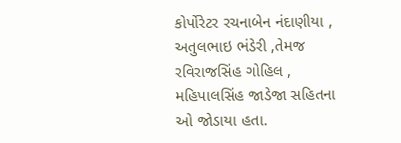કોર્પોરેટર રચનાબેન નંદાણીયા , અતુલભાઇ ભંડેરી ,તેમજ રવિરાજસિંહ ગોહિલ , મહિપાલસિંહ જાડેજા સહિતના ઓ જોડાયા હતા.